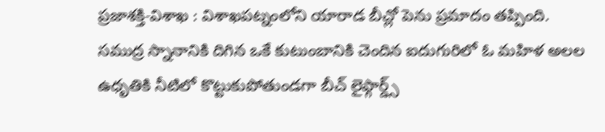ప్రజాశక్తి-విశాఖ : విశాఖపట్నంలోని యారాడ బీచ్లో పెను ప్రమాదం తప్పింది. సముద్ర స్నానానికి దిగిన ఒకే కుటుంబానికి చెందిన ఐదుగురిలో ఓ మహిళ అలల ఉధృతికి నీటిలో కొట్టుకుపోతుండగా బీచ్ లైఫ్గార్డ్స్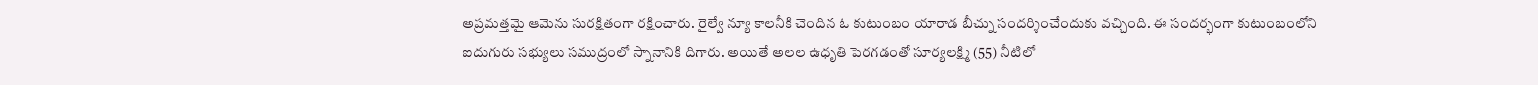అప్రమత్తమై ఆమెను సురక్షితంగా రక్షించారు. రైల్వే న్యూ కాలనీకి చెందిన ఓ కుటుంబం యారాడ బీచ్ను సందర్శించేందుకు వచ్చింది. ఈ సందర్భంగా కుటుంబంలోని ఐదుగురు సభ్యులు సముద్రంలో స్నానానికి దిగారు. అయితే అలల ఉధృతి పెరగడంతో సూర్యలక్ష్మి (55) నీటిలో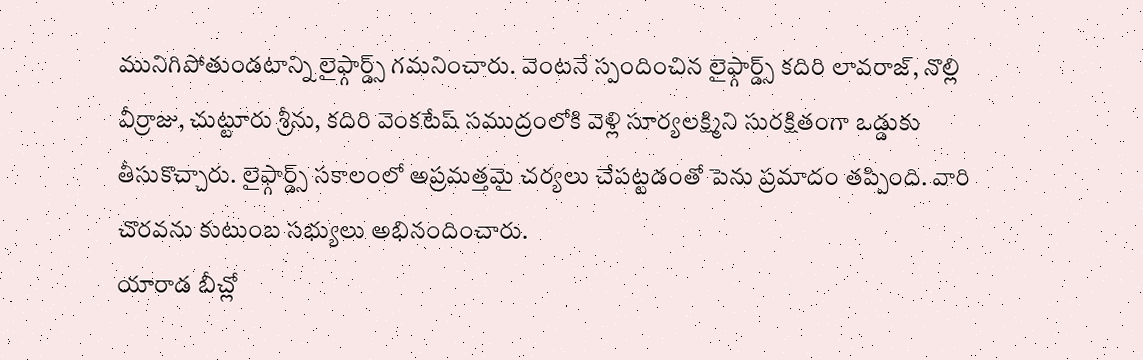మునిగిపోతుండటాన్ని లైఫ్గార్డ్స్ గమనించారు. వెంటనే స్పందించిన లైఫ్గార్డ్స్ కదిరి లావరాజ్, నొల్లి వీర్రాజు, చుట్టూరు శ్రీను, కదిరి వెంకటేష్ సముద్రంలోకి వెళ్లి సూర్యలక్ష్మిని సురక్షితంగా ఒడ్డుకు తీసుకొచ్చారు. లైఫ్గార్డ్స్ సకాలంలో అప్రమత్తమై చర్యలు చేపట్టడంతో పెను ప్రమాదం తప్పింది. వారి చొరవను కుటుంబ సభ్యులు అభినందించారు.
యారాడ బీచ్లో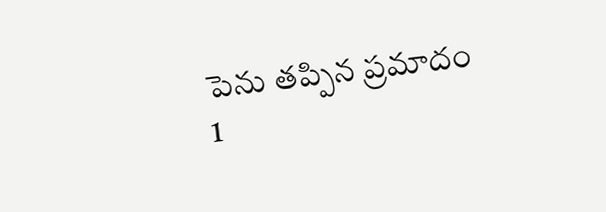పెను తప్పిన ప్రమాదం
1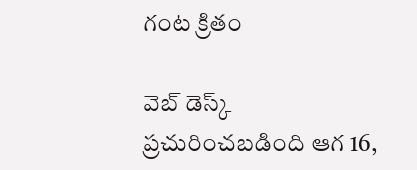గంట క్రితం

వెబ్ డెస్క్
ప్రచురించబడింది ఆగ 16,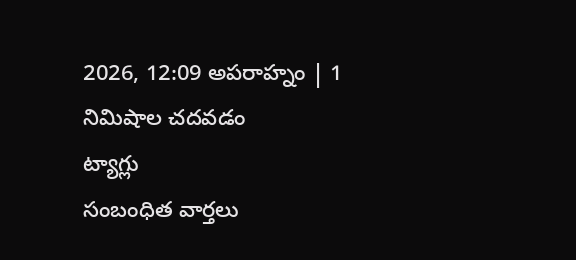2026, 12:09 అపరాహ్నం | 1 నిమిషాల చదవడం
ట్యాగ్లు
సంబంధిత వార్తలు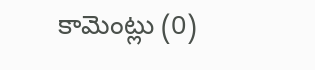కామెంట్లు (0)